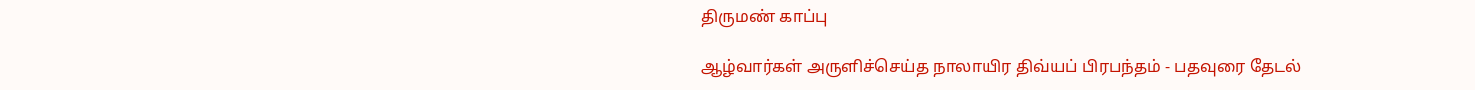திருமண் காப்பு

ஆழ்வார்கள் அருளிச்செய்த நாலாயிர திவ்யப் பிரபந்தம் - பதவுரை தேடல்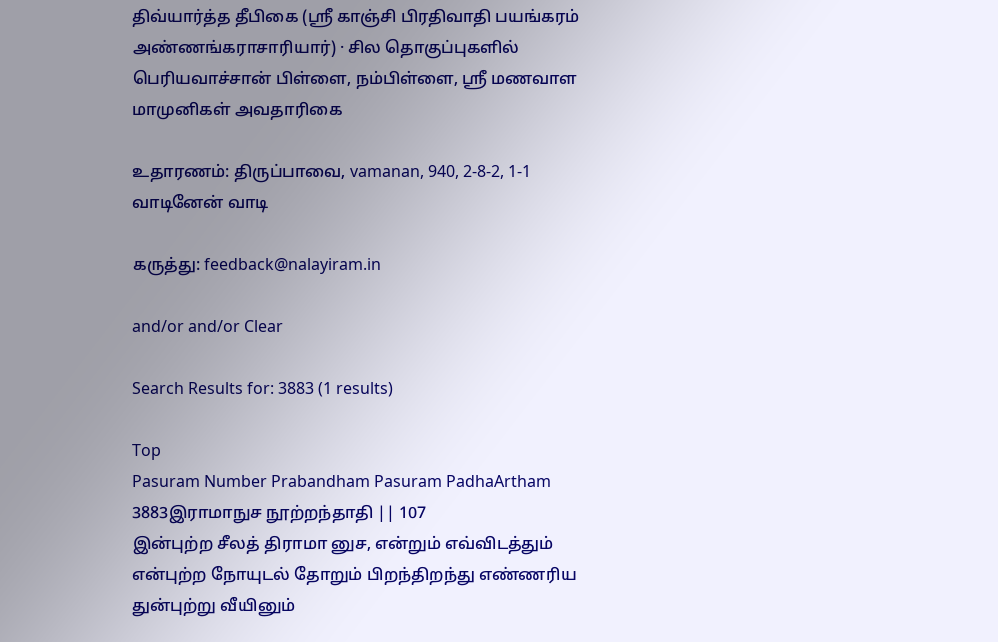திவ்யார்த்த தீபிகை (ஸ்ரீ காஞ்சி பிரதிவாதி பயங்கரம் அண்ணங்கராசாரியார்) · சில தொகுப்புகளில் பெரியவாச்சான் பிள்ளை, நம்பிள்ளை, ஸ்ரீ மணவாள மாமுனிகள் அவதாரிகை

உதாரணம்: திருப்பாவை, vamanan, 940, 2-8-2, 1-1 வாடினேன் வாடி

கருத்து: feedback@nalayiram.in

and/or and/or Clear

Search Results for: 3883 (1 results)

Top
Pasuram Number Prabandham Pasuram PadhaArtham
3883இராமாநுச நூற்றந்தாதி || 107
இன்புற்ற சீலத் திராமா னுச, என்றும் எவ்விடத்தும் என்புற்ற நோயுடல் தோறும் பிறந்திறந்து எண்ணரிய துன்புற்று வீயினும்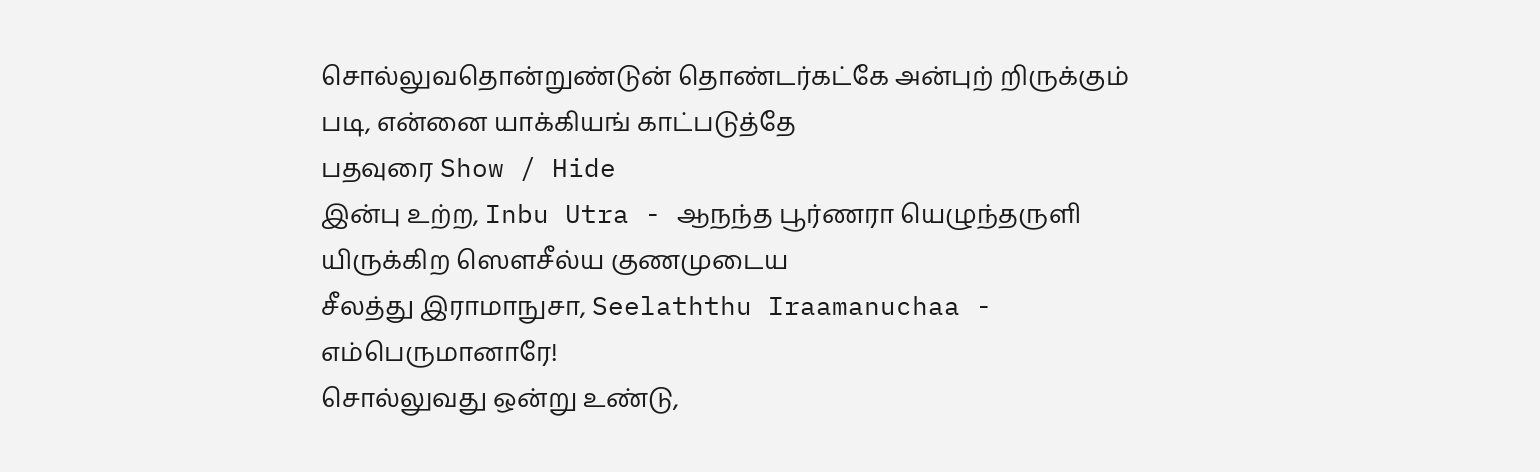சொல்லுவதொன்றுண்டுன் தொண்டர்கட்கே அன்புற் றிருக்கும் படி, என்னை யாக்கியங் காட்படுத்தே
பதவுரை Show / Hide
இன்பு உற்ற, Inbu Utra - ஆநந்த பூர்ணரா யெழுந்தருளி யிருக்கிற ஸௌசீல்ய குணமுடைய
சீலத்து இராமாநுசா, Seelaththu Iraamanuchaa - எம்பெருமானாரே!
சொல்லுவது ஒன்று உண்டு,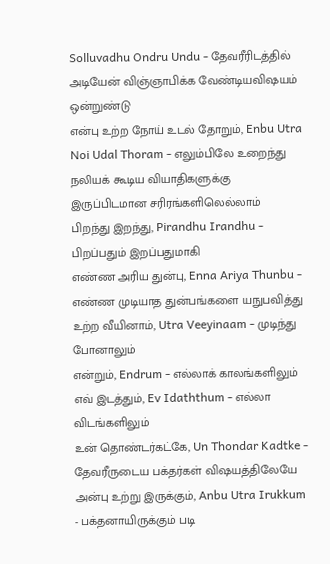Solluvadhu Ondru Undu - தேவரீரிடத்தில் அடியேன் விஞ்ஞாபிக்க வேண்டியவிஷயம் ஒன்றுண்டு
என்பு உற்ற நோய் உடல் தோறும், Enbu Utra Noi Udal Thoram - எலும்பிலே உறைந்து நலியக் கூடிய வியாதிகளுக்கு இருப்பிடமான சரிரங்களிலெல்லாம்
பிறந்து இறந்து, Pirandhu Irandhu - பிறப்பதும் இறப்பதுமாகி
எண்ண அரிய துன்பு, Enna Ariya Thunbu - எண்ண முடியாத துன்பங்களை யநுபவித்து
உற்ற வீயினாம், Utra Veeyinaam - முடிந்து போனாலும்
என்றும், Endrum - எல்லாக் காலங்களிலும்
எவ் இடத்தும், Ev Idaththum - எல்லா விடங்களிலும்
உன் தொண்டர்கட்கே, Un Thondar Kadtke - தேவரீருடைய பக்தர்கள் விஷயத்திலேயே
அன்பு உற்று இருக்கும், Anbu Utra Irukkum - பக்தனாயிருக்கும் படி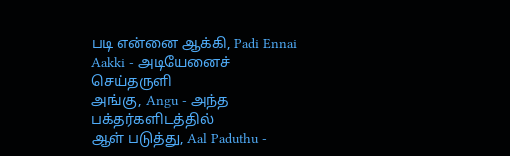படி என்னை ஆக்கி, Padi Ennai Aakki - அடியேனைச் செய்தருளி
அங்கு, Angu - அந்த பக்தர்களிடத்தில்
ஆள் படுத்து, Aal Paduthu -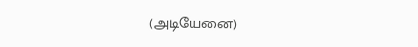(அடியேனை)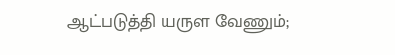ஆட்படுத்தி யருள வேணும்;